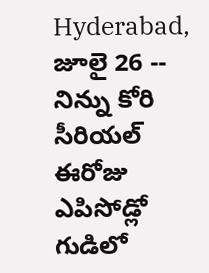Hyderabad, జూలై 26 -- నిన్ను కోరి సీరియల్ ఈరోజు ఎపిసోడ్లో గుడిలో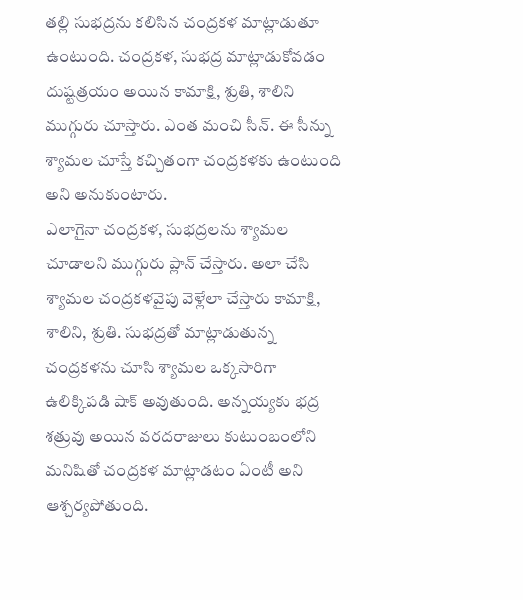తల్లి సుభద్రను కలిసిన చంద్రకళ మాట్లాడుతూ ఉంటుంది. చంద్రకళ, సుభద్ర మాట్లాడుకోవడం దుష్టత్రయం అయిన కామాక్షి, శ్రుతి, శాలిని ముగ్గురు చూస్తారు. ఎంత మంచి సీన్. ఈ సీన్ను శ్యామల చూస్తే కచ్చితంగా చంద్రకళకు ఉంటుంది అని అనుకుంటారు.
ఎలాగైనా చంద్రకళ, సుభద్రలను శ్యామల చూడాలని ముగ్గురు ప్లాన్ చేస్తారు. అలా చేసి శ్యామల చంద్రకళవైపు వెళ్లేలా చేస్తారు కామాక్షి, శాలిని, శ్రుతి. సుభద్రతో మాట్లాడుతున్న చంద్రకళను చూసి శ్యామల ఒక్కసారిగా ఉలిక్కిపడి షాక్ అవుతుంది. అన్నయ్యకు భద్ర శత్రువు అయిన వరదరాజులు కుటుంబంలోని మనిషితో చంద్రకళ మాట్లాడటం ఏంటీ అని ఆశ్చర్యపోతుంది.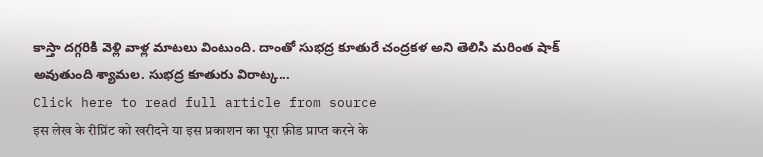కాస్తా దగ్గరికి వెళ్లి వాళ్ల మాటలు వింటుంది. దాంతో సుభద్ర కూతురే చంద్రకళ అని తెలిసి మరింత షాక్ అవుతుంది శ్యామల. సుభద్ర కూతురు విరాట్క...
Click here to read full article from source
इस लेख के रीप्रिंट को खरीदने या इस प्रकाशन का पूरा फ़ीड प्राप्त करने के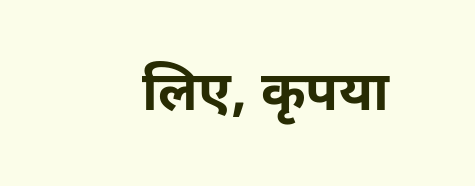लिए, कृपया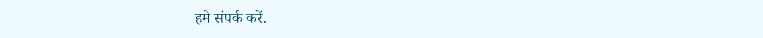हमे संपर्क करें.